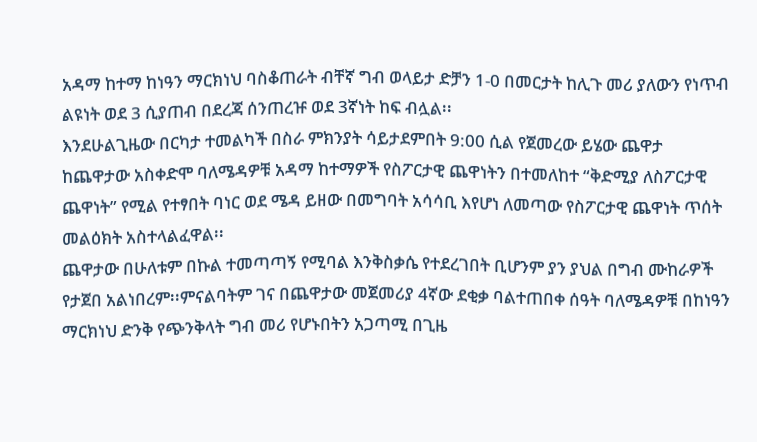አዳማ ከተማ ከነዓን ማርክነህ ባስቆጠራት ብቸኛ ግብ ወላይታ ድቻን 1-0 በመርታት ከሊጉ መሪ ያለውን የነጥብ ልዩነት ወደ 3 ሲያጠብ በደረጃ ሰንጠረዡ ወደ 3ኛነት ከፍ ብሏል፡፡
እንደሁልጊዜው በርካታ ተመልካች በስራ ምክንያት ሳይታደምበት 9:00 ሲል የጀመረው ይሄው ጨዋታ ከጨዋታው አስቀድሞ ባለሜዳዎቹ አዳማ ከተማዎች የስፖርታዊ ጨዋነትን በተመለከተ “ቅድሚያ ለስፖርታዊ ጨዋነት” የሚል የተፃበት ባነር ወደ ሜዳ ይዘው በመግባት አሳሳቢ እየሆነ ለመጣው የስፖርታዊ ጨዋነት ጥሰት መልዕክት አስተላልፈዋል፡፡
ጨዋታው በሁለቱም በኩል ተመጣጣኝ የሚባል እንቅስቃሴ የተደረገበት ቢሆንም ያን ያህል በግብ ሙከራዎች የታጀበ አልነበረም፡፡ምናልባትም ገና በጨዋታው መጀመሪያ 4ኛው ደቂቃ ባልተጠበቀ ሰዓት ባለሜዳዎቹ በከነዓን ማርክነህ ድንቅ የጭንቅላት ግብ መሪ የሆኑበትን አጋጣሚ በጊዜ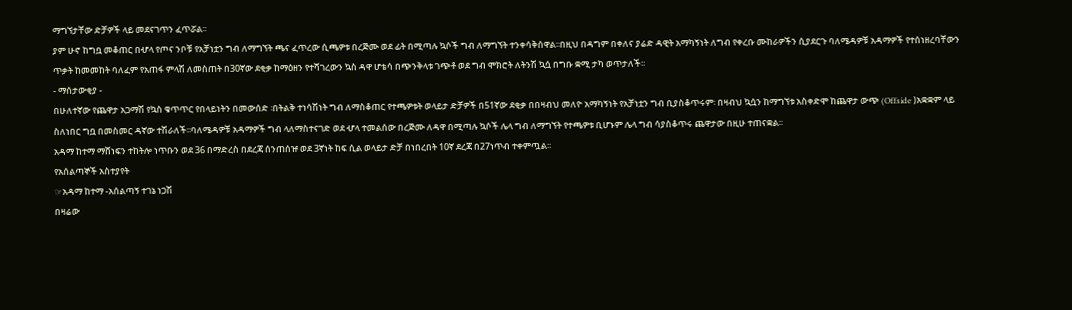ማግኘታቸው ድቻዎች ላይ መደናገጥን ፈጥሯል፡፡
ያም ሁኖ ከግቧ መቆጠር በሇላ የጦና ንቦቹ የአቻነቷን ግብ ለማግኘት ጫና ፈጥረው ሲጫዎቱ በረጅሙ ወደ ፊት በሚጣሉ ኳሶች ግብ ለማግኘት ተንቀሳቅሰዋል፡፡በዚህ በዳግም በቀለና ያሬድ ዳዊት አማካኝነት ለግብ የቀረቡ ሙከራዎችን ሲያደርጉ ባለሜዳዎቹ አዳማዎች የተሰነዘረባቸውን ጥቃት ከመመከት ባለፈም የአጠፋ ምላሽ ለመስጠት በ30ኛው ደቂቃ ከማዕዘን የተሻገረውን ኳስ ዳዋ ሆቴሳ በጭንቅላቱ ገጭቶ ወደ ግብ ሞክሮት ለትንሽ ኳሷ በግቡ ቋሚ ታካ ወጥታለች፡፡
- ማሰታውቂያ -
በሁለተኛው የጨዋታ አጋማሽ የኳስ ቁጥጥር የበላይነትን በመውሰድ ፡በትልቅ ተነሳሽነት ግብ ለማስቆጠር የተጫዎቱት ወላይታ ድቻዎች በ51ኛው ደቂቃ በበዛብህ መለዮ አማካኝነት የአቻነቷን ግብ ቢያስቆጥሩም፡ በዛብህ ኳሷን ከማግኘቱ አስቀድሞ ከጨዋታ ውጭ (Offside )አቋቋም ላይ ስለነበር ግቧ በመስመር ዳኛው ተሽራለች፡፡ባለሜዳዎቹ አዳማዎች ግብ ላለማስተናገድ ወደ ሇላ ተመልሰው በረጅሙ ለዳዋ በሚጣሉ ኳሶች ሌላ ግብ ለማግኘት የተጫዎቱ ቢሆኑም ሌላ ግብ ሳያስቆጥሩ ጨዋታው በዚሁ ተጠናቋል፡፡
አዳማ ከተማ ማሸነፍን ተከትሎ ነጥቡን ወደ 36 በማድረስ በደረጃ ሰንጠሰዡ ወደ 3ኛነት ከፍ ሲል ወላይታ ድቻ በነበረበት 10ኛ ደረጃ በ27ነጥብ ተቀምጧል፡፡
የአሰልጣኞች አስተያየት
☞አዳማ ከተማ -አሰልጣኝ ተገኔ ነጋሽ
በዛሬው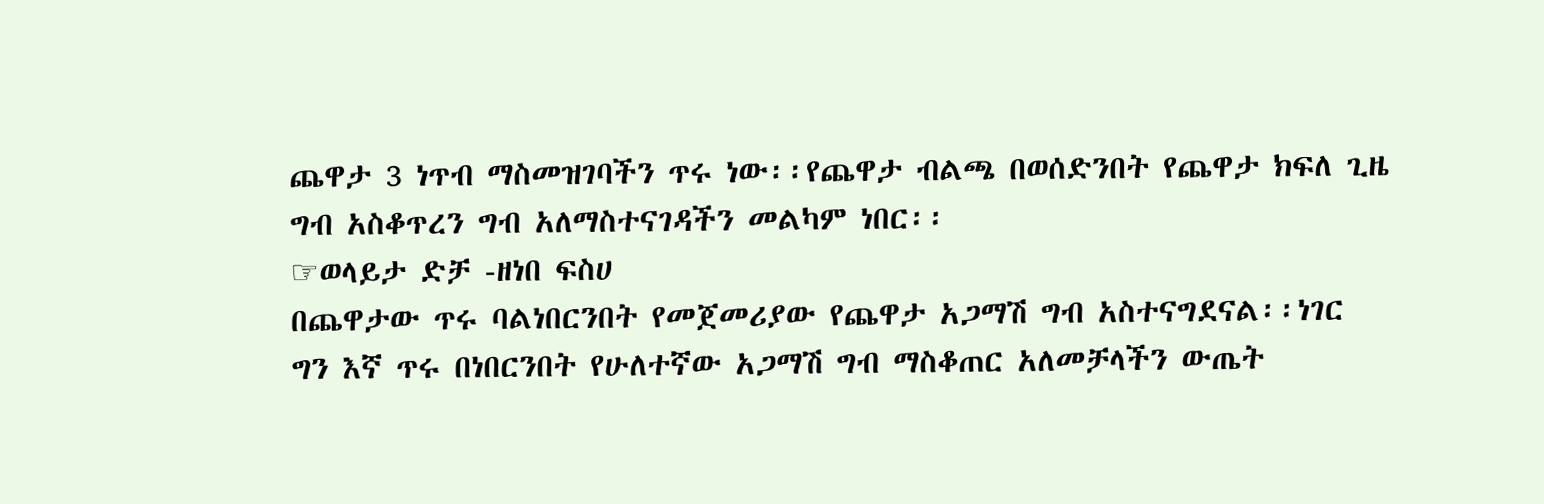ጨዋታ 3 ነጥብ ማስመዝገባችን ጥሩ ነው፡፡የጨዋታ ብልጫ በወሰድንበት የጨዋታ ክፍለ ጊዜ ግብ አስቆጥረን ግብ አለማስተናገዳችን መልካም ነበር፡፡
☞ወላይታ ድቻ -ዘነበ ፍስሀ
በጨዋታው ጥሩ ባልነበርንበት የመጀመሪያው የጨዋታ አጋማሽ ግብ አስተናግደናል፡፡ነገር ግን እኛ ጥሩ በነበርንበት የሁለተኛው አጋማሽ ግብ ማስቆጠር አለመቻላችን ውጤት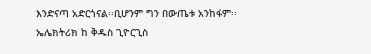እንድናጣ አድርጎናል፡፡ቢሆንም ግን በውጤቱ አንከፋም፡፡
ኤሌክትሪክ ከ ቅዱስ ጊዮርጊስ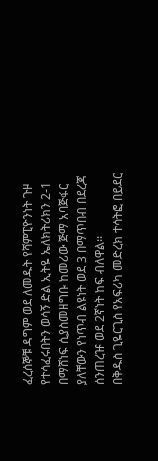ፈረሰኞቹ ዳግም ወደ ለመዱት የሻምፒዮንነት ጉዞ የተሳፈሩበትን ወሳኝ ድል ኢትዬ ኤለክትሪክን 2-1 በማሸነፍ ሲያስመዘግቡ ከመሪው ጅማ አባጅፋር ያለቸውን የነጥብ ልዩነት ወደ 3 በማጥበብ በደረጃ ሰንጠረዡ ወደ 2ኛነት ከፍ ብለዋል፡፡
በቅዱስ ጊዬርጊስ የአፍሪካ መድረክ ተሳትፎ በይደር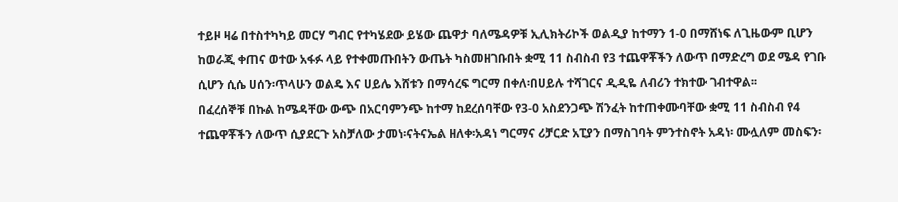ተይዞ ዛሬ በተስተካካይ መርሃ ግብር የተካሄደው ይሄው ጨዋታ ባለሜዳዎቹ ኢሊክትሪኮች ወልዲያ ከተማን 1-0 በማሸነፍ ለጊዜውም ቢሆን ከወራጂ ቀጠና ወተው አፋፉ ላይ የተቀመጡበትን ውጤት ካስመዘገቡበት ቋሚ 11 ስብስብ የ3 ተጨዋቾችን ለውጥ በማድረግ ወደ ሜዳ የገቡ ሲሆን ሲሴ ሀሰን፡ጥላሁን ወልዴ እና ሀይሌ እሸቱን በማሳረፍ ግርማ በቀለ፡በሀይሉ ተሻገርና ዲዲዬ ለብሪን ተክተው ገብተዋል፡፡
በፈረሰኞቹ በኩል ከሜዳቸው ውጭ በአርባምንጭ ከተማ ከደረሰባቸው የ3-0 አስደንጋጭ ሽንፈት ከተጠቀሙባቸው ቋሚ 11 ስብስብ የ4 ተጨዋቾችን ለውጥ ሲያደርጉ አስቻለው ታመነ፡ናትናኤል ዘለቀ፡አዳነ ግርማና ሪቻርድ አፒያን በማስገባት ምንተስኖት አዳነ፡ ሙሏለም መስፍን፡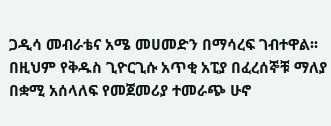ጋዲሳ መብራቴና አሜ መሀመድን በማሳረፍ ገብተዋል፡፡በዚህም የቅዱስ ጊዮርጊሱ አጥቂ አፒያ በፈረሰኞቹ ማለያ በቋሚ አሰላለፍ የመጀመሪያ ተመራጭ ሁኖ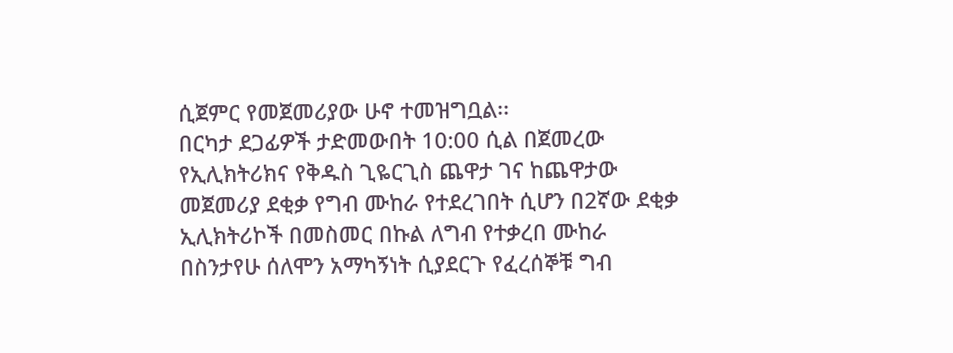ሲጀምር የመጀመሪያው ሁኖ ተመዝግቧል፡፡
በርካታ ደጋፊዎች ታድመውበት 10:00 ሲል በጀመረው የኢሊክትሪክና የቅዱስ ጊዬርጊስ ጨዋታ ገና ከጨዋታው መጀመሪያ ደቂቃ የግብ ሙከራ የተደረገበት ሲሆን በ2ኛው ደቂቃ ኢሊክትሪኮች በመስመር በኩል ለግብ የተቃረበ ሙከራ በስንታየሁ ሰለሞን አማካኝነት ሲያደርጉ የፈረሰኞቹ ግብ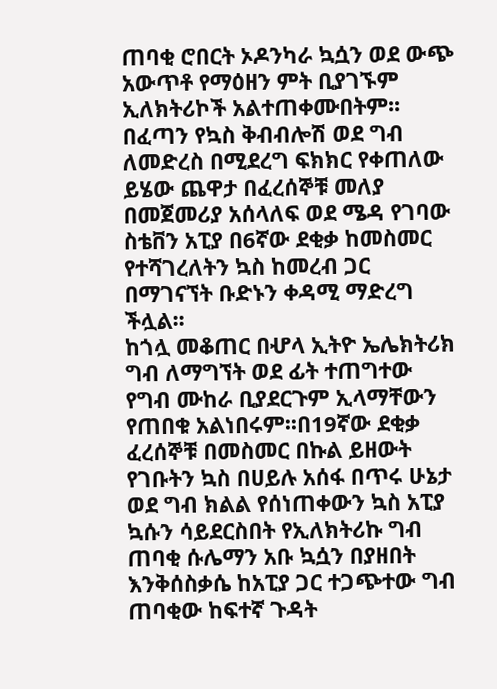ጠባቂ ሮበርት ኦዶንካራ ኳሷን ወደ ውጭ አውጥቶ የማዕዘን ምት ቢያገኙም ኢለክትሪኮች አልተጠቀሙበትም፡፡በፈጣን የኳስ ቅብብሎሽ ወደ ግብ ለመድረስ በሚደረግ ፍክክር የቀጠለው ይሄው ጨዋታ በፈረሰኞቹ መለያ በመጀመሪያ አሰላለፍ ወደ ሜዳ የገባው ስቴቨን አፒያ በ6ኛው ደቂቃ ከመስመር የተሻገረለትን ኳስ ከመረብ ጋር በማገናኘት ቡድኑን ቀዳሚ ማድረግ ችሏል፡፡
ከጎሏ መቆጠር በሇላ ኢትዮ ኤሌክትሪክ ግብ ለማግኘት ወደ ፊት ተጠግተው የግብ ሙከራ ቢያደርጉም ኢላማቸውን የጠበቁ አልነበሩም፡፡በ19ኛው ደቂቃ ፈረሰኞቹ በመስመር በኩል ይዘውት የገቡትን ኳስ በሀይሉ አሰፋ በጥሩ ሁኔታ ወደ ግብ ክልል የሰነጠቀውን ኳስ አፒያ ኳሱን ሳይደርስበት የኢለክትሪኩ ግብ ጠባቂ ሱሌማን አቡ ኳሷን በያዘበት እንቅሰስቃሴ ከአፒያ ጋር ተጋጭተው ግብ ጠባቂው ከፍተኛ ጉዳት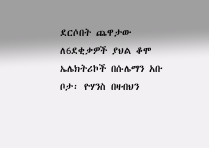ደርሶበት ጨዋታው ለ6ደቂቃዎች ያህል ቆሞ ኤሌክትሪኮች በሱሌማን አቡ ቦታ፡ ዮሃንስ በዛብህን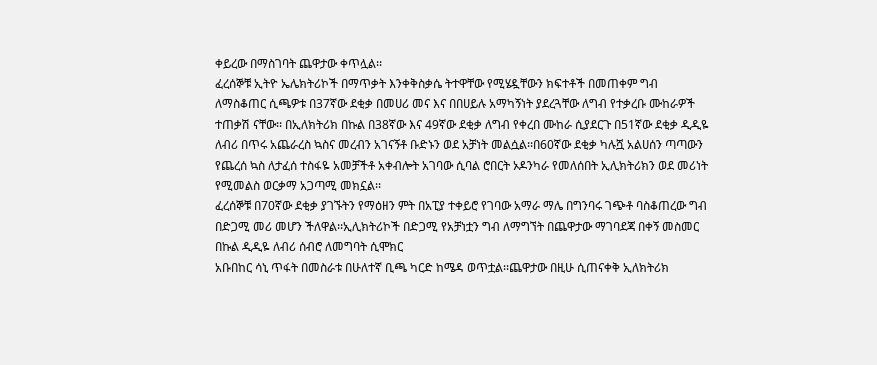ቀይረው በማስገባት ጨዋታው ቀጥሏል፡፡
ፈረሰኞቹ ኢትዮ ኤሌክትሪኮች በማጥቃት እንቀቅስቃሴ ትተዋቸው የሚሄዷቸውን ክፍተቶች በመጠቀም ግብ ለማስቆጠር ሲጫዎቱ በ37ኛው ደቂቃ በመሀሪ መና እና በበሀይሉ አማካኝነት ያደረጓቸው ለግብ የተቃረቡ ሙከራዎች ተጠቃሽ ናቸው፡፡ በኢለክትሪክ በኩል በ38ኛው እና 49ኛው ደቂቃ ለግብ የቀረበ ሙከራ ሲያደርጉ በ51ኛው ደቂቃ ዲዲዬ ለብሪ በጥሩ አጨራረስ ኳስና መረብን አገናኝቶ ቡድኑን ወደ አቻነት መልሷል፡፡በ60ኛው ደቂቃ ካሉሿ አልሀሰን ጣጣውን የጨረሰ ኳስ ለታፈሰ ተስፋዬ አመቻችቶ አቀብሎት አገባው ሲባል ሮበርት ኦዶንካራ የመለሰበት ኢሊክትሪክን ወደ መሪነት የሚመልስ ወርቃማ አጋጣሚ መክኗል፡፡
ፈረሰኞቹ በ70ኛው ደቂቃ ያገኙትን የማዕዘን ምት በአፒያ ተቀይሮ የገባው አማራ ማሌ በግንባሩ ገጭቶ ባስቆጠረው ግብ በድጋሚ መሪ መሆን ችለዋል፡፡ኢሊክትሪኮች በድጋሚ የአቻነቷን ግብ ለማግኘት በጨዋታው ማገባደጃ በቀኝ መስመር በኩል ዲዲዬ ለብሪ ሰብሮ ለመግባት ሲሞክር
አቡበከር ሳኒ ጥፋት በመስራቱ በሁለተኛ ቢጫ ካርድ ከሜዳ ወጥቷል፡፡ጨዋታው በዚሁ ሲጠናቀቅ ኢለክትሪክ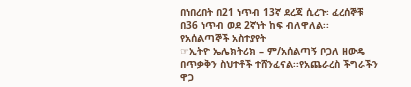በነበረበት በ21 ነጥብ 13ኛ ደረጃ ሲረጉ፡ ፈረሰኞቹ በ36 ነጥብ ወደ 2ኛነት ከፍ ብለዋለል፡፡
የአሰልጣኞች አስተያየት
☞ኢትዮ ኤሌክትሪክ – ም/አሰልጣኝ ቦጋለ ዘውዴ
በጥቃቅን ስህተቶች ተሸንፈናል፡፡የአጨራረስ ችግራችን ዋጋ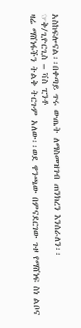አስከፍሎናል፡፡በቀጣይ ጥሩ ውጤት ለማስመዝገብ ጠንክረን እንሰራለን፡፡
☞ቅ/ጊዮርጊስ – ቫስ ፒንቶ
ዛሬ ማሸነፋችን ትልቅ ትርጉም አለው፡፡ወደ ዋንጫው በምናደርገው ጉዞ የማሸነፍ ስነ ልቦና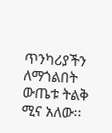ጥንካሪያችን ለማጎልበት ውጤቱ ትልቅ ሚና አለው፡፡